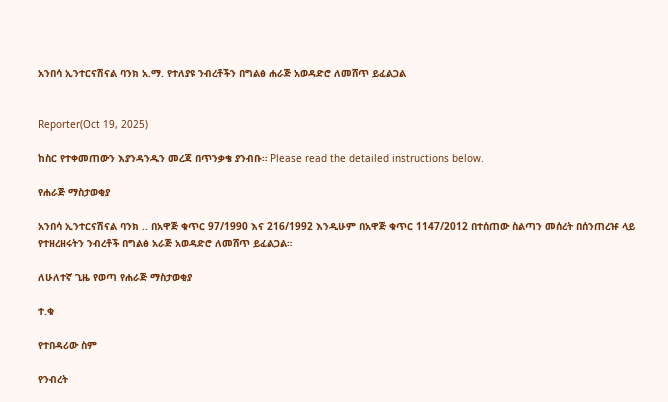አንበሳ ኢንተርናሽናል ባንክ አ.ማ. የተለያዩ ንብረቶችን በግልፅ ሐራጅ አወዳድሮ ለመሸጥ ይፈልጋል


Reporter(Oct 19, 2025)

ከስር የተቀመጠውን እያንዳንዱን መረጃ በጥንቃቄ ያንብቡ። Please read the detailed instructions below.

የሐራጅ ማስታወቂያ

አንበሳ ኢንተርናሽናል ባንክ .. በአዋጅ ቁጥር 97/1990 እና 216/1992 እንዲሁም በአዋጅ ቁጥር 1147/2012 በተሰጠው ስልጣን መሰረት በሰንጠረዡ ላይ የተዘረዘሩትን ንብረቶች በግልፅ አራጅ አወዳድሮ ለመሸጥ ይፈልጋል።

ለሁለተኛ ጊዜ የወጣ የሐራጅ ማስታወቂያ

ተ.ቁ

የተበዳሪው ስም

የንብረት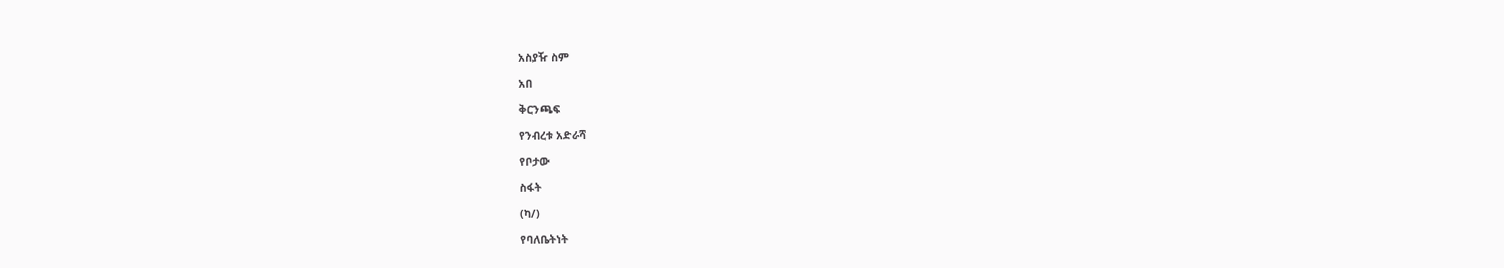አስያዥ ስም

አበ

ቅርንጫፍ

የንብረቱ አድራሻ

የቦታው

ስፋት

(ካ/)

የባለቤትነት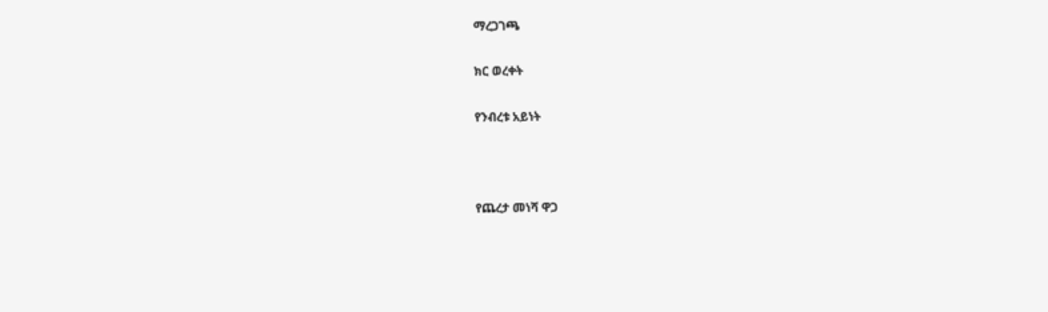ማረጋገጫ

ክር ወረቀት

የንብረቱ አይነት



የጨረታ መነሻ ዋጋ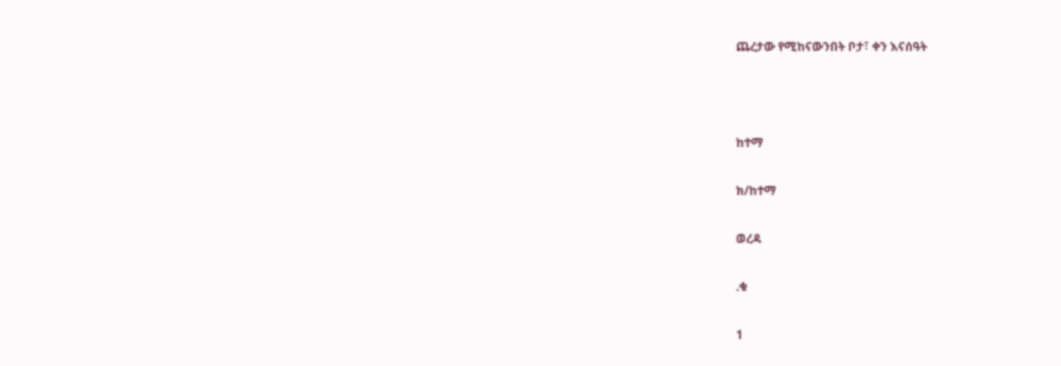ጨረታው የሚከናውንበት ቦታ፣ ቀን እናሰዓት



ከተማ

ክ/ከተማ

ወረዳ

.ቁ

1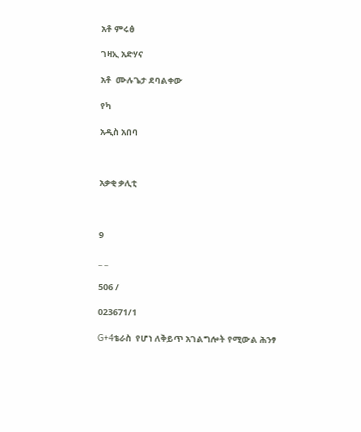አቶ ምሩፅ

ገዛኢ አድሃና

አቶ  ሙሉጌታ ደባልቀው

የካ

አዲስ አበባ



አቃቂ ቃሊቲ



9

_ _

506 /

023671/1

G+4ቴራስ  የሆነ ለቅይጥ አገልግሎት የሚውል ሕንፃ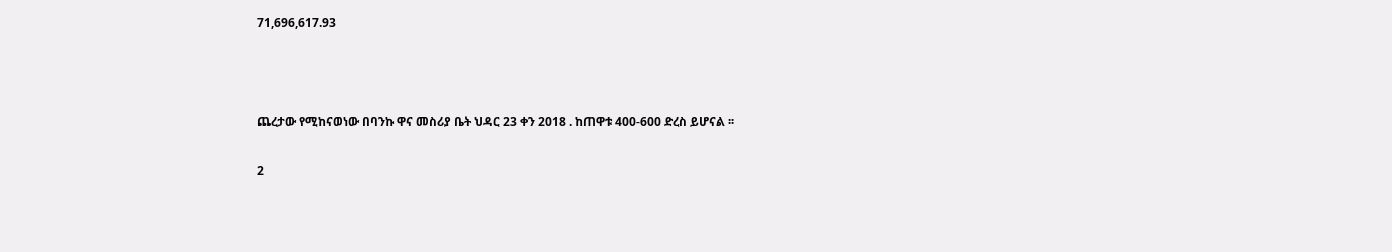71,696,617.93



ጨረታው የሚከናወነው በባንኩ ዋና መስሪያ ቤት ህዳር 23 ቀን 2018 . ከጠዋቱ 400-600 ድረስ ይሆናል ፡፡

2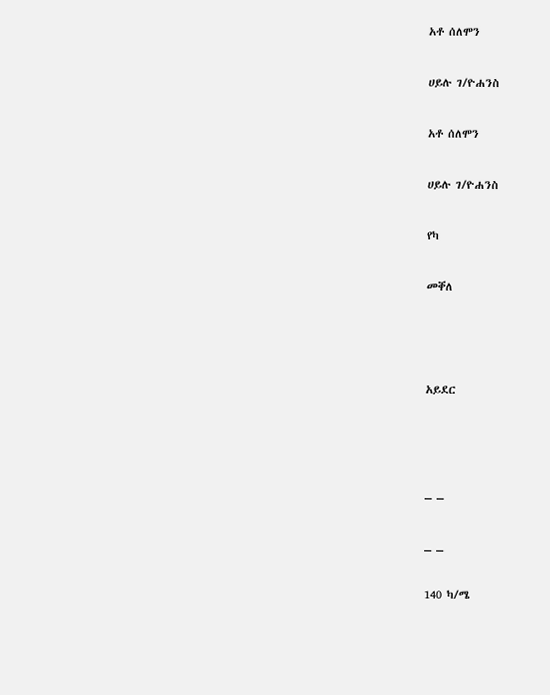አቶ ሰለሞን

ሀይሉ ገ/ዮሐንስ

አቶ ሰለሞን

ሀይሉ ገ/ዮሐንስ

የካ

መቐለ



አይደር



_ _

_ _

140 ካ/ሜ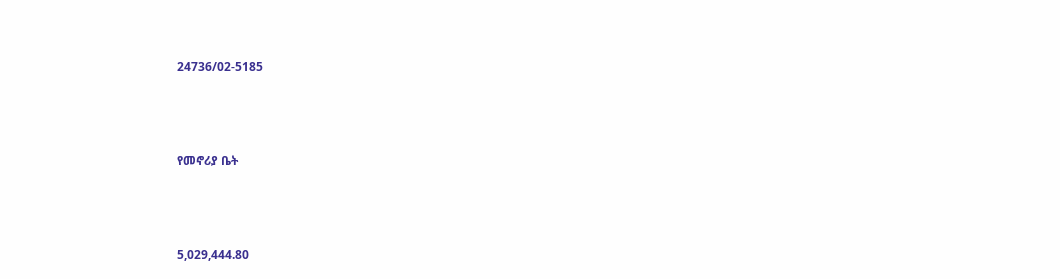24736/02-5185



የመኖሪያ ቤት



5,029,444.80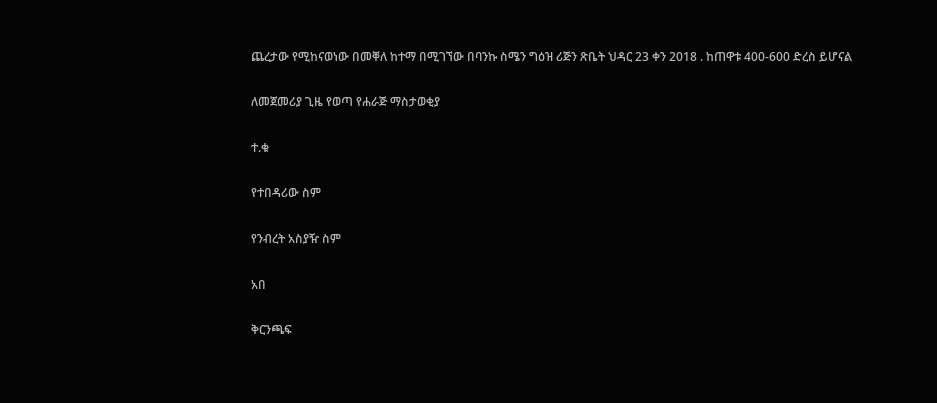ጨረታው የሚከናወነው በመቐለ ከተማ በሚገኘው በባንኩ ስሜን ግዕዝ ሪጅን ጽቤት ህዳር 23 ቀን 2018 . ከጠዋቱ 400-600 ድረስ ይሆናል

ለመጀመሪያ ጊዜ የወጣ የሐራጅ ማስታወቂያ

ተ.ቁ

የተበዳሪው ስም

የንብረት አስያዥ ስም

አበ

ቅርንጫፍ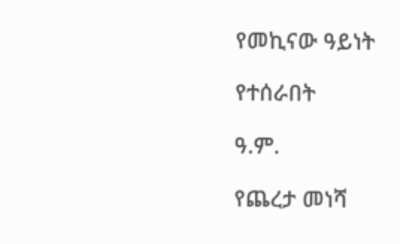የመኪናው ዓይነት

የተሰራበት

ዓ.ም.

የጨረታ መነሻ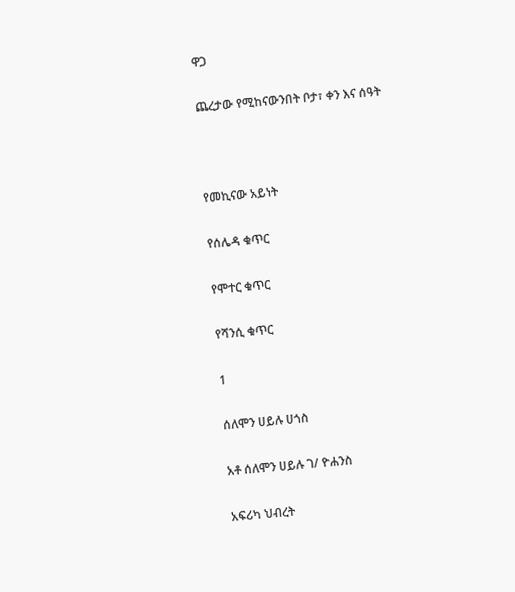ዋጋ

ጨረታው የሚከናውንበት ቦታ፣ ቀን እና ሰዓት



የመኪናው አይነት

የሰሌዳ ቁጥር

የሞተር ቁጥር

የሻንሲ ቁጥር

1

ሰለሞን ሀይሉ ሀጎስ

አቶ ሰለሞን ሀይሉ ገ/ ዮሐንስ

አፍሪካ ህብረት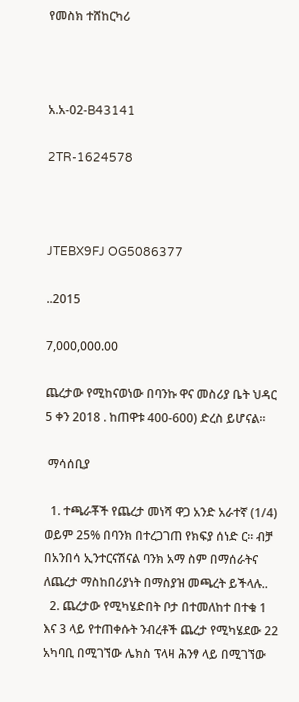የመስክ ተሸከርካሪ



አ.አ-02-B43141

2TR-1624578



JTEBX9FJ OG5086377

..2015

7,000,000.00

ጨረታው የሚከናወነው በባንኩ ዋና መስሪያ ቤት ህዳር 5 ቀን 2018 . ከጠዋቱ 400-600) ድረስ ይሆናል።

 ማሳሰቢያ

  1. ተጫራቾች የጨረታ መነሻ ዋጋ አንድ አራተኛ (1/4) ወይም 25% በባንክ በተረጋገጠ የክፍያ ሰነድ ር። ብቻ በአንበሳ ኢንተርናሽናል ባንክ አማ ስም በማሰራትና ለጨረታ ማስከበሪያነት በማስያዝ መጫረት ይችላሉ..
  2. ጨረታው የሚካሄድበት ቦታ በተመለከተ በተቁ 1 እና 3 ላይ የተጠቀሱት ንብረቶች ጨረታ የሚካሄደው 22 አካባቢ በሚገኘው ሌክስ ፕላዛ ሕንፃ ላይ በሚገኘው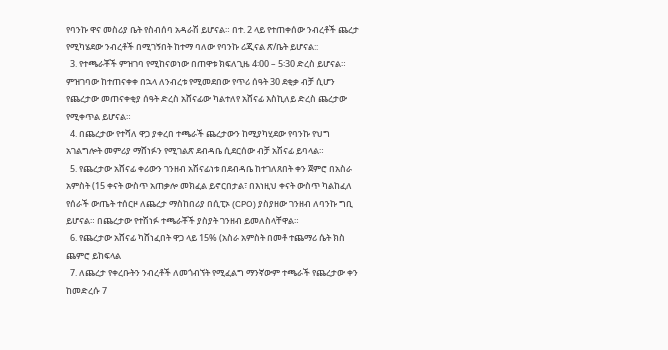የባንኩ ዋና መስሪያ ቤት የስብሰባ አዳራሽ ይሆናል። በተ. 2 ላይ የተጠቀሰው ንብረቶች ጨረታ የሚካሄደው ንብረቶች በሚገኝበት ከተማ ባለው የባንኩ ሪጂናል ጽ/ቤት ይሆናል::
  3. የተጫራቾች ምዝገባ የሚከናወነው በጠዋቱ ክፍለጊዜ 4፡00 – 5፡30 ድረስ ይሆናል። ምዝገባው ከተጠናቀቀ በኋላ ለንብረቱ የሚመደበው የጥሪ ሰዓት 30 ደቂቃ ብቻ ሲሆን የጨረታው መጠናቀቂያ ሰዓት ድረስ አሸናፊው ካልተለየ አሸናፊ እስኪለይ ድረስ ጨረታው የሚቀጥል ይሆናል።
  4. በጨረታው የተሻለ ዋጋ ያቀረበ ተጫራች ጨረታውን ከሚያካሂደው የባንኩ የህግ አገልግሎት መምሪያ ማሸነፉን የሚገልጽ ደብዳቤ ሲደርሰው ብቻ አሽናፊ ይባላል።
  5. የጨረታው አሸናፊ ቀሪውን ገንዘብ አሽናፊነቱ በደብዳቤ ከተገለጸበት ቀን ጀምሮ በአስራ አምስት (15 ቀናት ውስጥ አጠቃሎ መክፈል ይኖርበታል፣ በእነዚህ ቀናት ውስጥ ካልከፈለ የሰራች ውጤት ተሰርዞ ለጨረታ ማስከበሪያ በሲፒኦ (CPO) ያስያዘው ገንዘብ ለባንኩ ግቢ ይሆናል። በጨረታው የተሽነፉ ተጫራቾች ያስያት ገንዘብ ይመለስላቸዋል።
  6. የጨረታው አሸናፊ ካሸነፈበት ዋጋ ላይ 15% (አስራ አምስት በመቶ ተጨማሪ ሴት ክስ ጨምሮ ይከፍላል
  7. ለጨረታ የቀረቡትን ንብረቶች ለመጎብኘት የሚፈልግ ማንኛውም ተጫራች የጨረታው ቀን ከመድረሱ 7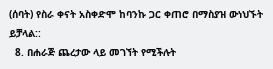(ሰባት) የስራ ቀናት አስቀድሞ ከባንኩ ጋር ቀጠሮ በማስያዝ ውነህኙት ይቻላል::
  8. በሐራጅ ጨረታው ላይ መገኘት የሚችሉት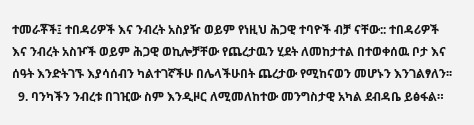ተመራቾች፤ ተበዳሪዎች እና ንብረት አስያዥ ወይም የነዚህ ሕጋዊ ተባዮች ብቻ ናቸው:: ተበዳሪዎች እና ንብረት አስዦች ወይም ሕጋዊ ወኪሎቻቸው የጨረታዉን ሂደት ለመከታተል በተወቀሰዉ ቦታ እና ሰዓት እንድትገኙ እያሳሰብን ካልተገኛችሁ በሌላችሁበት ጨረታው የሚከናወን መሆኑን እንገልፃለን፡፡
  9. ባንካችን ንብረቱ በገዢው ስም እንዲዞር ለሚመለከተው መንግስታዊ አካል ደብዳቤ ይፅፋል።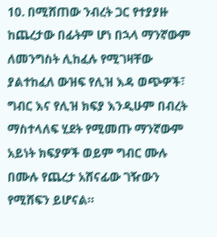10. በሚሸጠው ንብረት ጋር የተያያዙ ከጨረታው በፊትም ሆነ በኋላ ማንኛውም ለመንግስት ሊከፈሉ የሚገዛቸው ያልተከፈለ ውዝፍ የሊዝ እዳ ወጭዎች፣ ግብር እና የሊዝ ክፍያ እንዲሁም በብረት ማስተላለፍ ሂደት የሚመጡ ማንኛውም አይነት ክፍያዎች ወይም ግብር ሙሉ በሙሉ የጨረታ አሸናፊው ገዥውን የሚሸፍን ይሆናል።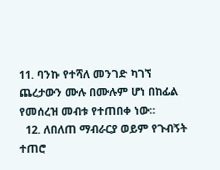11. ባንኩ የተሻለ መንገድ ካገኘ ጨረታውን ሙሉ በሙሉም ሆነ በከፊል የመሰረዝ መብቱ የተጠበቀ ነው።
  12. ለበለጠ ማብራርያ ወይም የጉብኝት ተጠሮ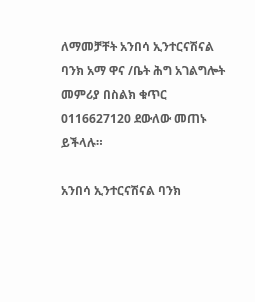ለማመቻቸት አንበሳ ኢንተርናሽናል ባንክ አማ ዋና /ቤት ሕግ አገልግሎት መምሪያ በስልክ ቁጥር 0116627120 ደውለው መጠኑ ይችላሉ።

አንበሳ ኢንተርናሽናል ባንክ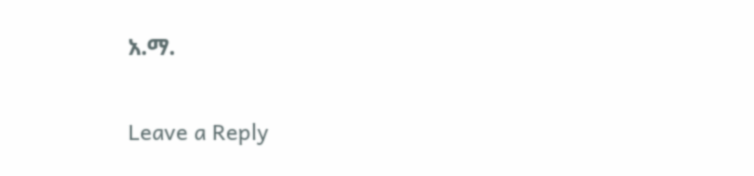አ.ማ.


Leave a Reply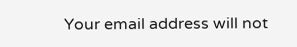Your email address will not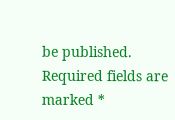be published. Required fields are marked *